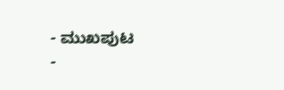- ಮುಖಪುಟ
-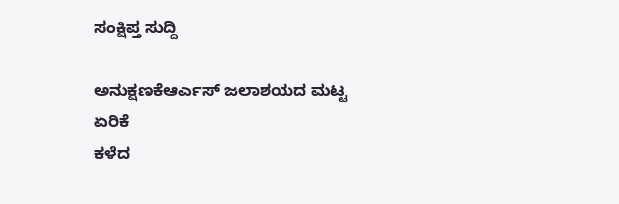ಸಂಕ್ಷಿಪ್ತ ಸುದ್ದಿ

ಅನುಕ್ಷಣಕೆಆರ್ಎಸ್ ಜಲಾಶಯದ ಮಟ್ಟ ಏರಿಕೆ
ಕಳೆದ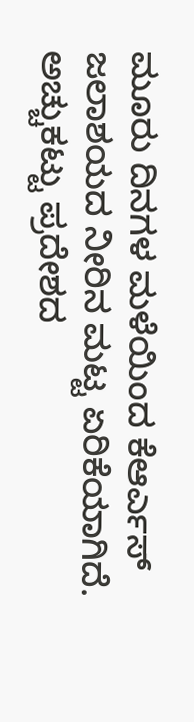ಮೂರು ದಿನಗಳ ಮಳೆಯಿಂದ ಕೆಆರ್ಎಸ್ ಜಲಾಶಯದ ನೀರಿನ ಮಟ್ಟ ಏರಿಕೆಯಾಗಿದೆ. ಅಚ್ಚುಕಟ್ಟು ಪ್ರದೇಶದ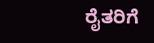ರೈತರಿಗೆ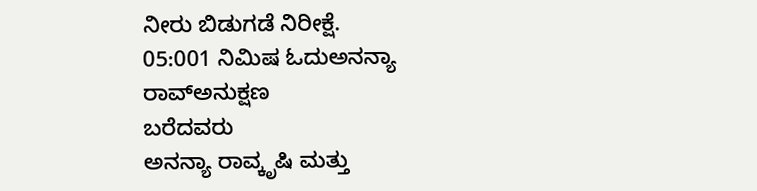ನೀರು ಬಿಡುಗಡೆ ನಿರೀಕ್ಷೆ.
05:001 ನಿಮಿಷ ಓದುಅನನ್ಯಾ ರಾವ್ಅನುಕ್ಷಣ
ಬರೆದವರು
ಅನನ್ಯಾ ರಾವ್ಕೃಷಿ ಮತ್ತು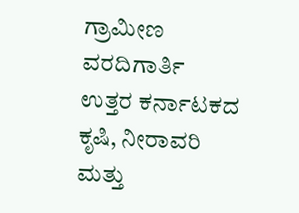ಗ್ರಾಮೀಣ ವರದಿಗಾರ್ತಿ
ಉತ್ತರ ಕರ್ನಾಟಕದ ಕೃಷಿ, ನೀರಾವರಿ ಮತ್ತು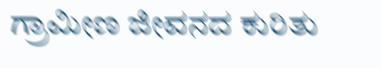ಗ್ರಾಮೀಣ ಜೀವನದ ಕುರಿತು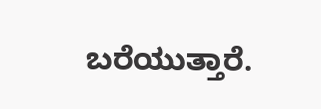ಬರೆಯುತ್ತಾರೆ.